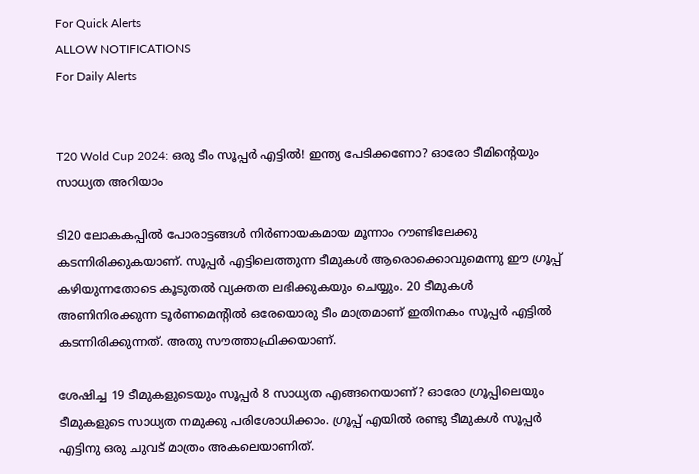For Quick Alerts
ALLOW NOTIFICATIONS
For Daily Alerts


T20 Wold Cup 2024: ഒരു ടീം സൂപ്പര്‍ എട്ടില്‍! ഇന്ത്യ പേടിക്കണോ? ഓരോ ടീമിന്റെയും സാധ്യത അറിയാം

ടി20 ലോകകപ്പില്‍ പോരാട്ടങ്ങള്‍ നിര്‍ണായകമായ മൂന്നാം റൗണ്ടിലേക്കു കടന്നിരിക്കുകയാണ്. സൂപ്പര്‍ എട്ടിലെത്തുന്ന ടീമുകള്‍ ആരൊക്കൊവുമെന്നു ഈ ഗ്രൂപ്പ് കഴിയുന്നതോടെ കൂടുതല്‍ വ്യക്തത ലഭിക്കുകയും ചെയ്യും. 20 ടീമുകള്‍ അണിനിരക്കുന്ന ടൂര്‍ണമെന്റില്‍ ഒരേയൊരു ടീം മാത്രമാണ് ഇതിനകം സൂപ്പര്‍ എട്ടില്‍ കടന്നിരിക്കുന്നത്. അതു സൗത്താഫ്രിക്കയാണ്.

ശേഷിച്ച 19 ടീമുകളുടെയും സൂപ്പര്‍ 8 സാധ്യത എങ്ങനെയാണ്? ഓരോ ഗ്രൂപ്പിലെയും ടീമുകളുടെ സാധ്യത നമുക്കു പരിശോധിക്കാം. ഗ്രൂപ്പ് എയില്‍ രണ്ടു ടീമുകള്‍ സൂപ്പര്‍ എട്ടിനു ഒരു ചുവട് മാത്രം അകലെയാണിത്.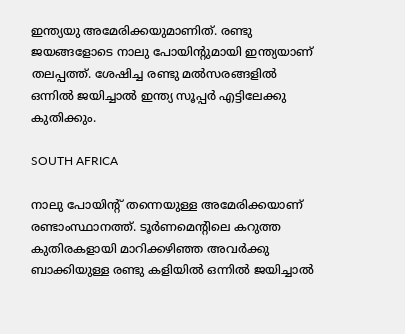ഇന്ത്യയു അമേരിക്കയുമാണിത്. രണ്ടു ജയങ്ങളോടെ നാലു പോയിന്‍റുമായി ഇന്ത്യയാണ് തലപ്പത്ത്. ശേഷിച്ച രണ്ടു മല്‍സരങ്ങളില്‍ ഒന്നില്‍ ജയിച്ചാല്‍ ഇന്ത്യ സൂപ്പര്‍ എട്ടിലേക്കു കുതിക്കും.

SOUTH AFRICA

നാലു പോയിന്റ് തന്നെയുള്ള അമേരിക്കയാണ് രണ്ടാംസ്ഥാനത്ത്. ടൂര്‍ണമെന്റിലെ കറുത്ത കുതിരകളായി മാറിക്കഴിഞ്ഞ അവര്‍ക്കു ബാക്കിയുള്ള രണ്ടു കളിയില്‍ ഒന്നില്‍ ജയിച്ചാല്‍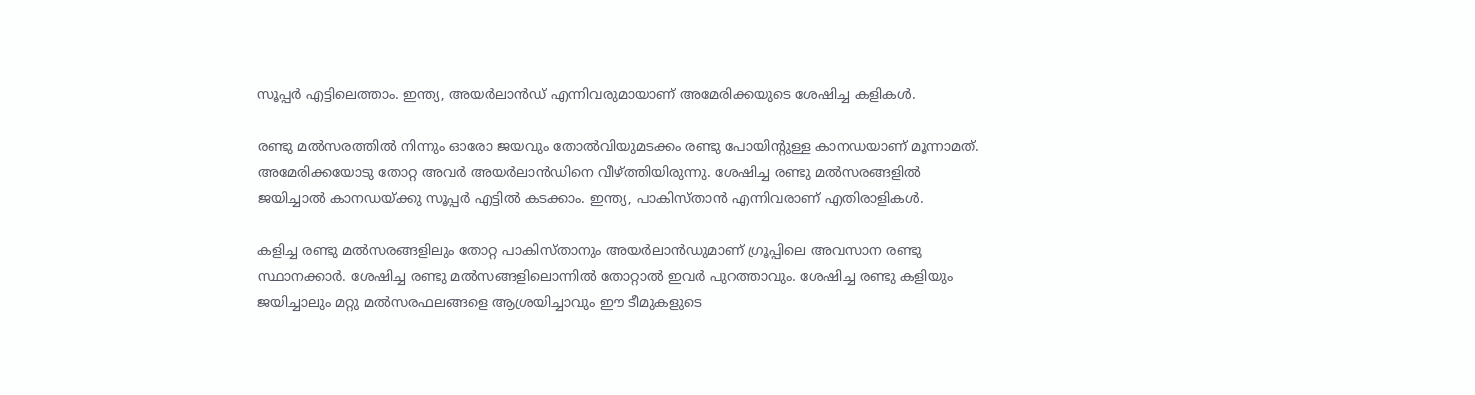സൂപ്പര്‍ എട്ടിലെത്താം. ഇന്ത്യ, അയര്‍ലാന്‍ഡ് എന്നിവരുമായാണ് അമേരിക്കയുടെ ശേഷിച്ച കളികള്‍.

രണ്ടു മല്‍സരത്തില്‍ നിന്നും ഓരോ ജയവും തോല്‍വിയുമടക്കം രണ്ടു പോയിന്റുള്ള കാനഡയാണ് മൂന്നാമത്. അമേരിക്കയോടു തോറ്റ അവര്‍ അയര്‍ലാന്‍ഡിനെ വീഴ്ത്തിയിരുന്നു. ശേഷിച്ച രണ്ടു മല്‍സരങ്ങളില്‍ ജയിച്ചാല്‍ കാനഡയ്ക്കു സൂപ്പര്‍ എട്ടില്‍ കടക്കാം. ഇന്ത്യ, പാകിസ്താന്‍ എന്നിവരാണ് എതിരാളികള്‍.

കളിച്ച രണ്ടു മല്‍സരങ്ങളിലും തോറ്റ പാകിസ്താനും അയര്‍ലാന്‍ഡുമാണ് ഗ്രൂപ്പിലെ അവസാന രണ്ടു സ്ഥാനക്കാര്‍. ശേഷിച്ച രണ്ടു മല്‍സങ്ങളിലൊന്നില്‍ തോറ്റാല്‍ ഇവര്‍ പുറത്താവും. ശേഷിച്ച രണ്ടു കളിയും ജയിച്ചാലും മറ്റു മല്‍സരഫലങ്ങളെ ആശ്രയിച്ചാവും ഈ ടീമുകളുടെ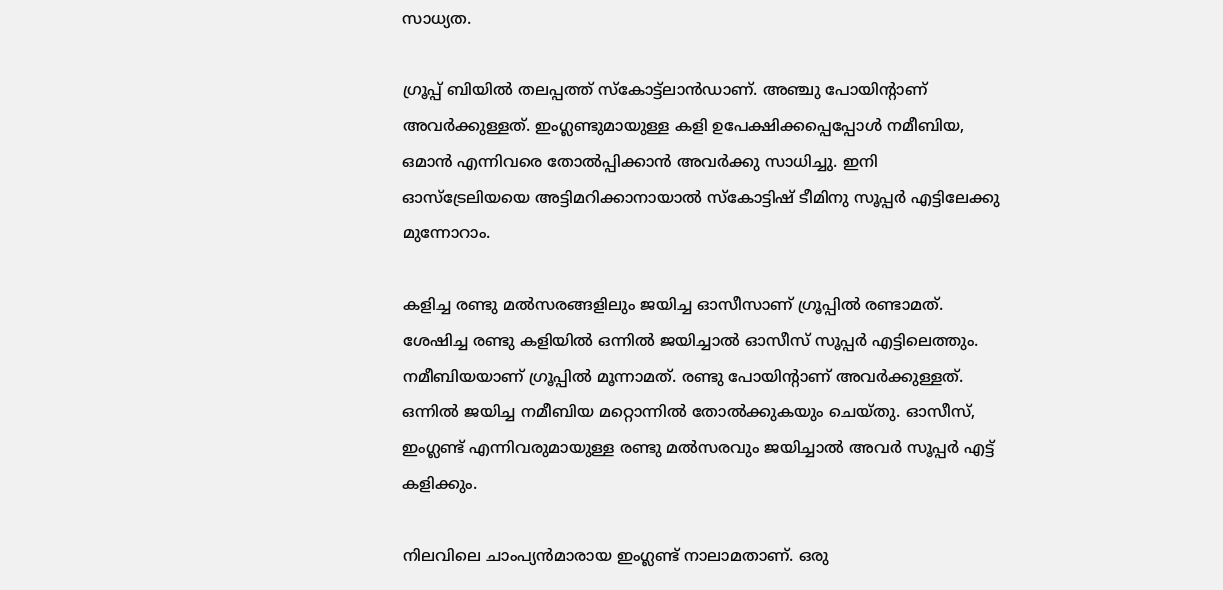സാധ്യത.

ഗ്രൂപ്പ് ബിയില്‍ തലപ്പത്ത് സ്‌കോട്ട്‌ലാന്‍ഡാണ്. അഞ്ചു പോയിന്റാണ് അവര്‍ക്കുള്ളത്. ഇംഗ്ലണ്ടുമായുള്ള കളി ഉപേക്ഷിക്കപ്പെപ്പോള്‍ നമീബിയ, ഒമാന്‍ എന്നിവരെ തോല്‍പ്പിക്കാന്‍ അവര്‍ക്കു സാധിച്ചു. ഇനി ഓസ്‌ട്രേലിയയെ അട്ടിമറിക്കാനായാല്‍ സ്‌കോട്ടിഷ് ടീമിനു സൂപ്പര്‍ എട്ടിലേക്കു മുന്നോറാം.

കളിച്ച രണ്ടു മല്‍സരങ്ങളിലും ജയിച്ച ഓസീസാണ് ഗ്രൂപ്പില്‍ രണ്ടാമത്. ശേഷിച്ച രണ്ടു കളിയില്‍ ഒന്നില്‍ ജയിച്ചാല്‍ ഓസീസ് സൂപ്പര്‍ എട്ടിലെത്തും. നമീബിയയാണ് ഗ്രൂപ്പില്‍ മൂന്നാമത്. രണ്ടു പോയിന്റാണ് അവര്‍ക്കുള്ളത്. ഒന്നില്‍ ജയിച്ച നമീബിയ മറ്റൊന്നില്‍ തോല്‍ക്കുകയും ചെയ്തു. ഓസീസ്, ഇംഗ്ലണ്ട് എന്നിവരുമായുള്ള രണ്ടു മല്‍സരവും ജയിച്ചാല്‍ അവര്‍ സൂപ്പര്‍ എട്ട് കളിക്കും.

നിലവിലെ ചാംപ്യന്‍മാരായ ഇംഗ്ലണ്ട് നാലാമതാണ്. ഒരു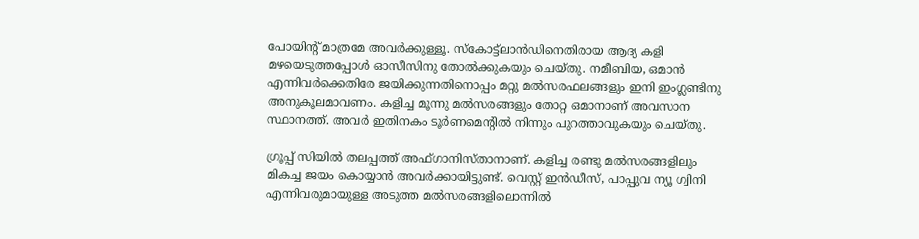പോയിന്റ് മാത്രമേ അവര്‍ക്കുള്ളൂ. സ്‌കോട്ട്‌ലാന്‍ഡിനെതിരായ ആദ്യ കളി മഴയെടുത്തപ്പോള്‍ ഓസീസിനു തോല്‍ക്കുകയും ചെയ്തു. നമീബിയ, ഒമാന്‍ എന്നിവര്‍ക്കെതിരേ ജയിക്കുന്നതിനൊപ്പം മറ്റു മല്‍സരഫലങ്ങളും ഇനി ഇംഗ്ലണ്ടിനു അനുകൂലമാവണം. കളിച്ച മൂന്നു മല്‍സരങ്ങളും തോറ്റ ഒമാനാണ് അവസാന സ്ഥാനത്ത്. അവര്‍ ഇതിനകം ടൂര്‍ണമെന്റില്‍ നിന്നും പുറത്താവുകയും ചെയ്തു.

ഗ്രൂപ്പ് സിയില്‍ തലപ്പത്ത് അഫ്ഗാനിസ്താനാണ്. കളിച്ച രണ്ടു മല്‍സരങ്ങളിലും മികച്ച ജയം കൊയ്യാന്‍ അവര്‍ക്കായിട്ടുണ്ട്. വെസ്റ്റ് ഇന്‍ഡീസ്, പാപ്പുവ ന്യൂ ഗ്വിനി എന്നിവരുമായുള്ള അടുത്ത മല്‍സരങ്ങളിലൊന്നില്‍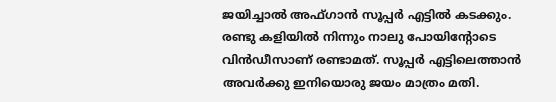ജയിച്ചാല്‍ അഫ്ഗാന്‍ സൂപ്പര്‍ എട്ടില്‍ കടക്കും. രണ്ടു കളിയില്‍ നിന്നും നാലു പോയിന്റോടെ വിന്‍ഡീസാണ് രണ്ടാമത്. സൂപ്പര്‍ എട്ടിലെത്താന്‍ അവര്‍ക്കു ഇനിയൊരു ജയം മാത്രം മതി.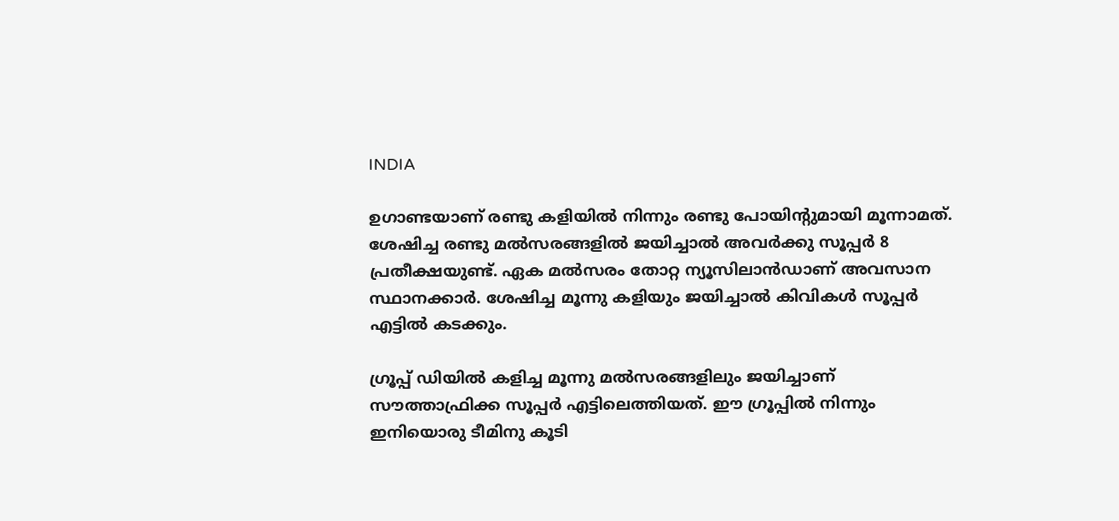INDIA

ഉഗാണ്ടയാണ് രണ്ടു കളിയില്‍ നിന്നും രണ്ടു പോയിന്റുമായി മൂന്നാമത്. ശേഷിച്ച രണ്ടു മല്‍സരങ്ങളില്‍ ജയിച്ചാല്‍ അവര്‍ക്കു സൂപ്പര്‍ 8 പ്രതീക്ഷയുണ്ട്. ഏക മല്‍സരം തോറ്റ ന്യൂസിലാന്‍ഡാണ് അവസാന സ്ഥാനക്കാര്‍. ശേഷിച്ച മൂന്നു കളിയും ജയിച്ചാല്‍ കിവികള്‍ സൂപ്പര്‍ എട്ടില്‍ കടക്കും.

ഗ്രൂപ്പ് ഡിയില്‍ കളിച്ച മൂന്നു മല്‍സരങ്ങളിലും ജയിച്ചാണ് സൗത്താഫ്രിക്ക സൂപ്പര്‍ എട്ടിലെത്തിയത്. ഈ ഗ്രൂപ്പില്‍ നിന്നും ഇനിയൊരു ടീമിനു കൂടി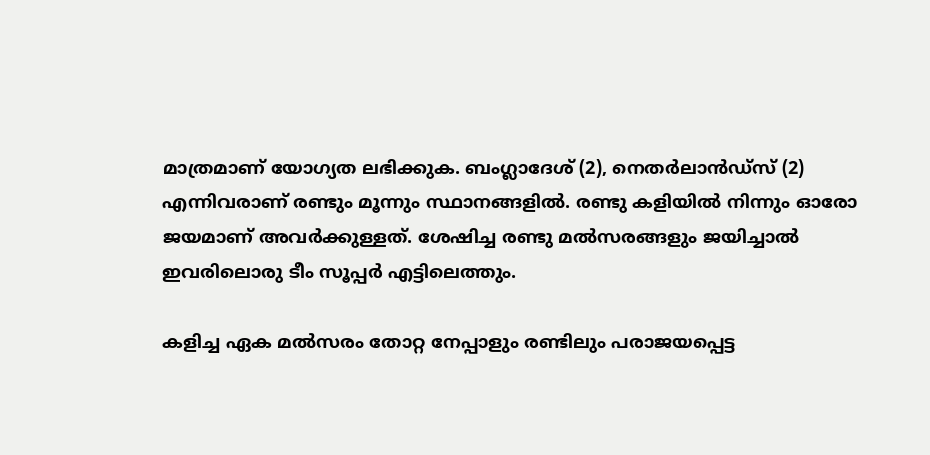മാത്രമാണ് യോഗ്യത ലഭിക്കുക. ബംഗ്ലാദേശ് (2), നെതര്‍ലാന്‍ഡ്‌സ് (2) എന്നിവരാണ് രണ്ടും മൂന്നും സ്ഥാനങ്ങളില്‍. രണ്ടു കളിയില്‍ നിന്നും ഓരോ ജയമാണ് അവര്‍ക്കുള്ളത്. ശേഷിച്ച രണ്ടു മല്‍സരങ്ങളും ജയിച്ചാല്‍ ഇവരിലൊരു ടീം സൂപ്പര്‍ എട്ടിലെത്തും.

കളിച്ച ഏക മല്‍സരം തോറ്റ നേപ്പാളും രണ്ടിലും പരാജയപ്പെട്ട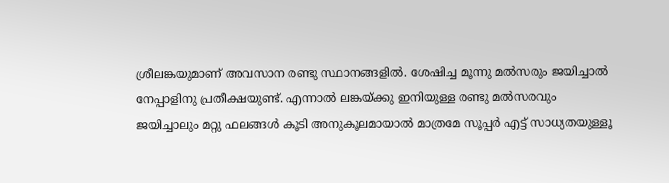ശ്രീലങ്കയുമാണ് അവസാന രണ്ടു സ്ഥാനങ്ങളില്‍. ശേഷിച്ച മൂന്നു മല്‍സരും ജയിച്ചാല്‍ നേപ്പാളിനു പ്രതീക്ഷയുണ്ട്. എന്നാല്‍ ലങ്കയ്ക്കു ഇനിയുള്ള രണ്ടു മല്‍സരവും ജയിച്ചാലും മറ്റു ഫലങ്ങള്‍ കൂടി അനുകൂലമായാല്‍ മാത്രമേ സൂപ്പര്‍ എട്ട് സാധ്യതയുള്ളൂ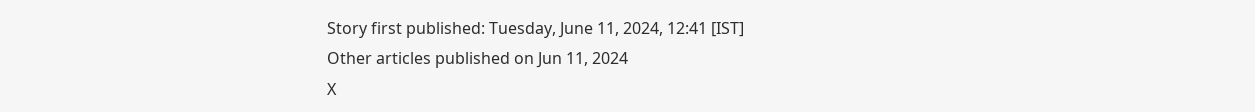Story first published: Tuesday, June 11, 2024, 12:41 [IST]
Other articles published on Jun 11, 2024
X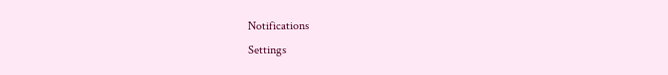Notifications
Settings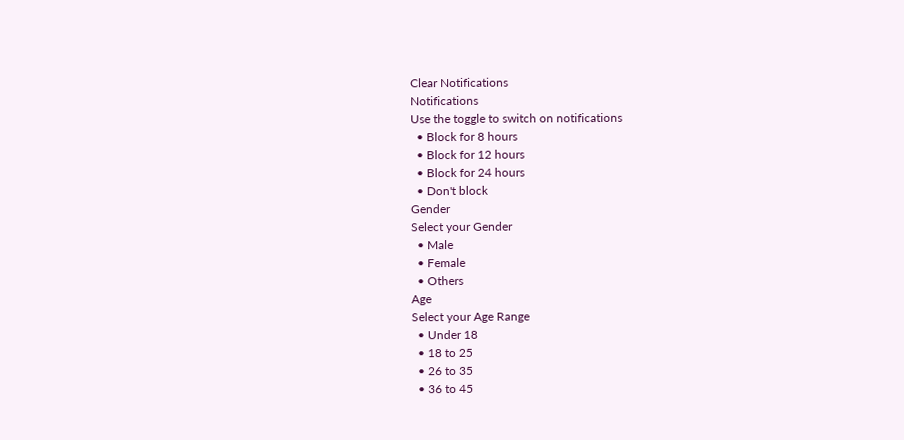Clear Notifications
Notifications
Use the toggle to switch on notifications
  • Block for 8 hours
  • Block for 12 hours
  • Block for 24 hours
  • Don't block
Gender
Select your Gender
  • Male
  • Female
  • Others
Age
Select your Age Range
  • Under 18
  • 18 to 25
  • 26 to 35
  • 36 to 45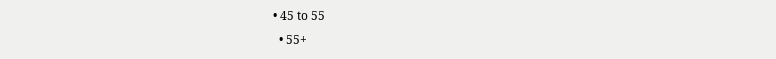• 45 to 55
  • 55+